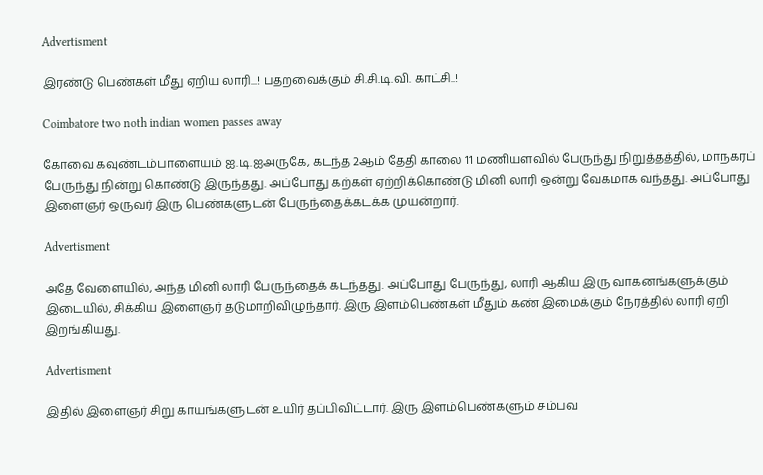Advertisment

இரண்டு பெண்கள் மீது ஏறிய லாரி...! பதறவைக்கும் சி.சி.டி.வி. காட்சி..!

Coimbatore two noth indian women passes away

கோவை கவுண்டம்பாளையம் ஐ.டி.ஐஅருகே, கடந்த 2ஆம் தேதி காலை 11 மணியளவில் பேருந்து நிறுத்தத்தில், மாநகரப் பேருந்து நின்று கொண்டு இருந்தது. அப்போது கற்கள் ஏற்றிக்கொண்டு மினி லாரி ஒன்று வேகமாக வந்தது. அப்போது இளைஞர் ஒருவர் இரு பெண்களுடன் பேருந்தைக்கடக்க முயன்றார்.

Advertisment

அதே வேளையில், அந்த மினி லாரி பேருந்தைக் கடந்தது. அப்போது பேருந்து, லாரி ஆகிய இரு வாகனங்களுக்கும் இடையில், சிக்கிய இளைஞர் தடுமாறிவிழுந்தார். இரு இளம்பெண்கள் மீதும் கண் இமைக்கும் நேரத்தில் லாரி ஏறி இறங்கியது.

Advertisment

இதில் இளைஞர் சிறு காயங்களுடன் உயிர் தப்பிவிட்டார். இரு இளம்பெண்களும் சம்பவ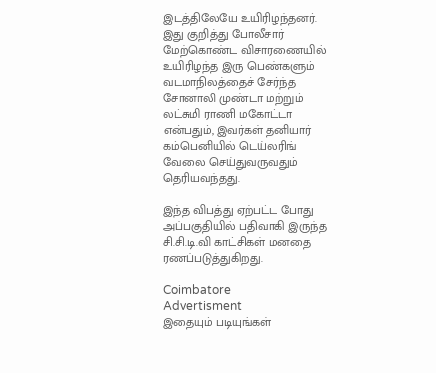இடத்திலேயே உயிரிழந்தனர். இது குறித்து போலீசார் மேற்கொண்ட விசாரணையில் உயிரிழந்த இரு பெண்களும் வடமாநிலத்தைச் சேர்ந்த சோனாலி முண்டா மற்றும் லட்சுமி ராணி மகோட்டா என்பதும், இவர்கள் தனியார் கம்பெனியில் டெய்லரிங் வேலை செய்துவருவதும் தெரியவந்தது.

இந்த விபத்து ஏற்பட்ட போது அப்பகுதியில் பதிவாகி இருந்த சி.சி.டி.வி காட்சிகள் மனதை ரணப்படுத்துகிறது.

Coimbatore
Advertisment
இதையும் படியுங்கள்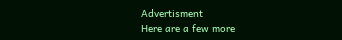Advertisment
Here are a few more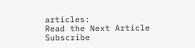articles:
Read the Next Article
Subscribe